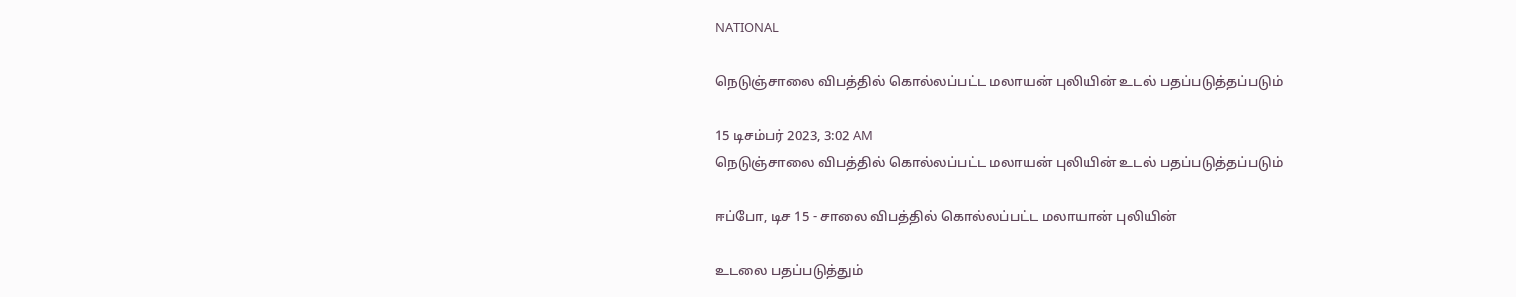NATIONAL

நெடுஞ்சாலை விபத்தில் கொல்லப்பட்ட மலாயன் புலியின் உடல் பதப்படுத்தப்படும்

15 டிசம்பர் 2023, 3:02 AM
நெடுஞ்சாலை விபத்தில் கொல்லப்பட்ட மலாயன் புலியின் உடல் பதப்படுத்தப்படும்

ஈப்போ, டிச 15 - சாலை விபத்தில் கொல்லப்பட்ட மலாயான் புலியின்

உடலை பதப்படுத்தும்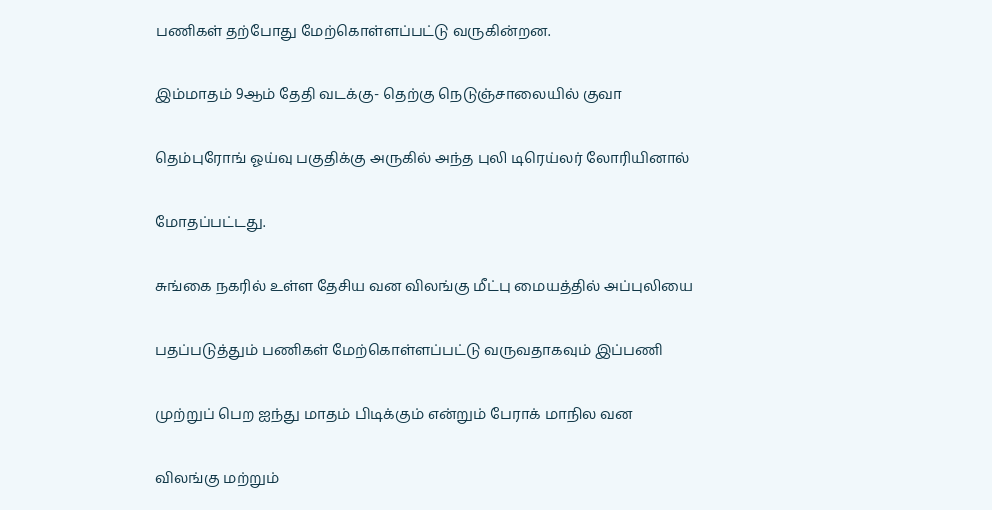பணிகள் தற்போது மேற்கொள்ளப்பட்டு வருகின்றன.

இம்மாதம் 9ஆம் தேதி வடக்கு- தெற்கு நெடுஞ்சாலையில் குவா

தெம்புரோங் ஓய்வு பகுதிக்கு அருகில் அந்த புலி டிரெய்லர் லோரியினால்

மோதப்பட்டது.

சுங்கை நகரில் உள்ள தேசிய வன விலங்கு மீட்பு மையத்தில் அப்புலியை

பதப்படுத்தும் பணிகள் மேற்கொள்ளப்பட்டு வருவதாகவும் இப்பணி

முற்றுப் பெற ஐந்து மாதம் பிடிக்கும் என்றும் பேராக் மாநில வன

விலங்கு மற்றும்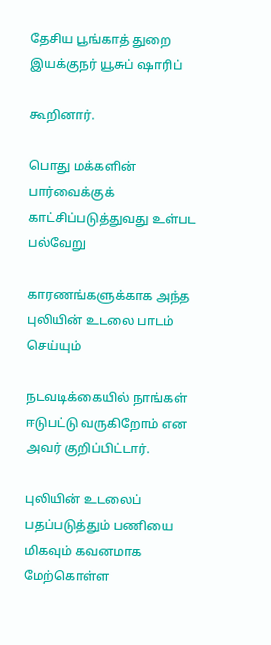தேசிய பூங்காத் துறை இயக்குநர் யூசுப் ஷாரிப்

கூறினார்.

பொது மக்களின் பார்வைக்குக் காட்சிப்படுத்துவது உள்பட பல்வேறு

காரணங்களுக்காக அந்த புலியின் உடலை பாடம் செய்யும்

நடவடிக்கையில் நாங்கள் ஈடுபட்டு வருகிறோம் என அவர் குறிப்பிட்டார்.

புலியின் உடலைப் பதப்படுத்தும் பணியை மிகவும் கவனமாக மேற்கொள்ள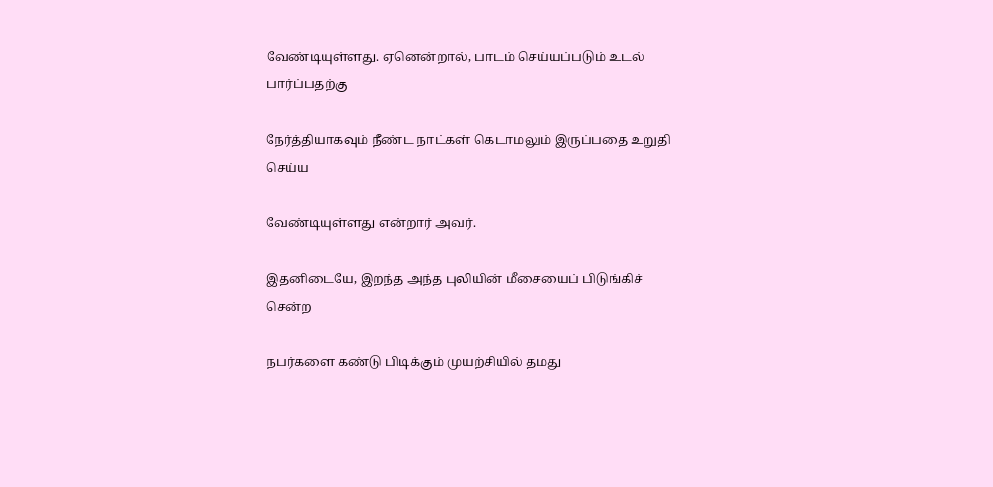வேண்டியுள்ளது. ஏனென்றால், பாடம் செய்யப்படும் உடல் பார்ப்பதற்கு

நேர்த்தியாகவும் நீண்ட நாட்கள் கெடாமலும் இருப்பதை உறுதி செய்ய

வேண்டியுள்ளது என்றார் அவர்.

இதனிடையே, இறந்த அந்த புலியின் மீசையைப் பிடுங்கிச் சென்ற

நபர்களை கண்டு பிடிக்கும் முயற்சியில் தமது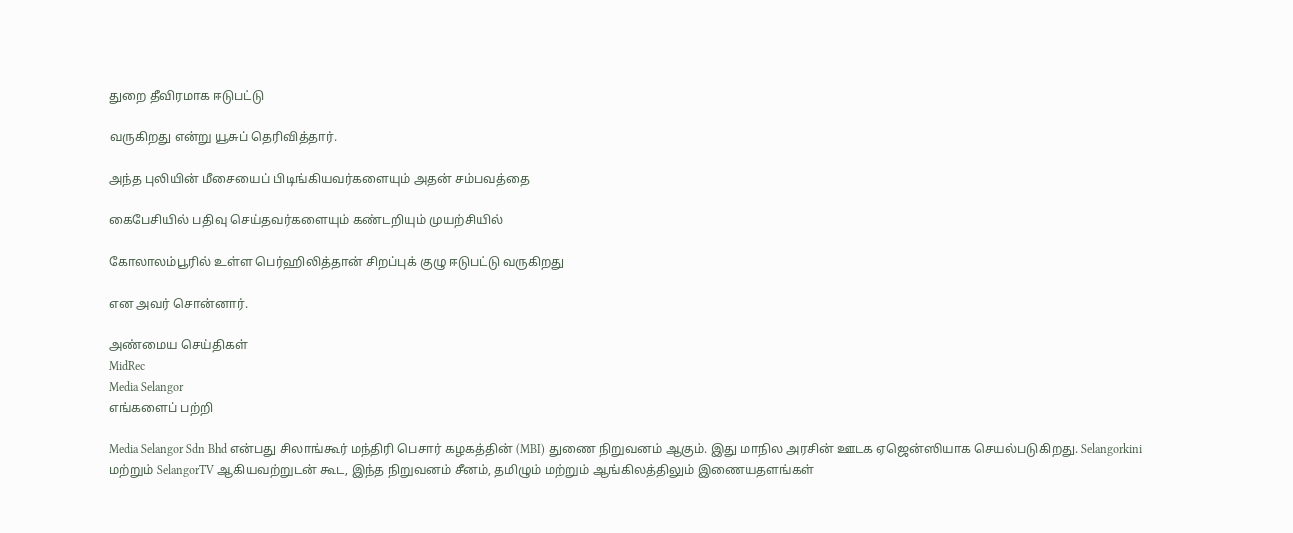துறை தீவிரமாக ஈடுபட்டு

வருகிறது என்று யூசுப் தெரிவித்தார்.

அந்த புலியின் மீசையைப் பிடிங்கியவர்களையும் அதன் சம்பவத்தை

கைபேசியில் பதிவு செய்தவர்களையும் கண்டறியும் முயற்சியில்

கோலாலம்பூரில் உள்ள பெர்ஹிலித்தான் சிறப்புக் குழு ஈடுபட்டு வருகிறது

என அவர் சொன்னார்.

அண்மைய செய்திகள்
MidRec
Media Selangor
எங்களைப் பற்றி

Media Selangor Sdn Bhd என்பது சிலாங்கூர் மந்திரி பெசார் கழகத்தின் (MBI) துணை நிறுவனம் ஆகும். இது மாநில அரசின் ஊடக ஏஜென்ஸியாக செயல்படுகிறது. Selangorkini மற்றும் SelangorTV ஆகியவற்றுடன் கூட, இந்த நிறுவனம் சீனம், தமிழும் மற்றும் ஆங்கிலத்திலும் இணையதளங்கள்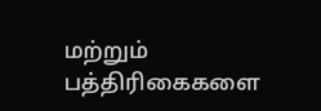மற்றும் பத்திரிகைகளை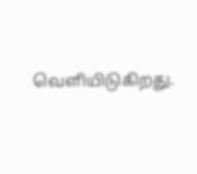வெளியிடுகிறது.